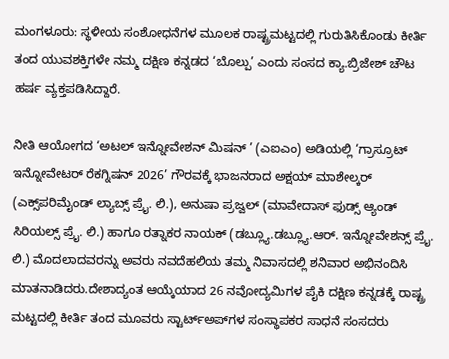ಮಂಗಳೂರು: ಸ್ಥಳೀಯ ಸಂಶೋಧನೆಗಳ ಮೂಲಕ ರಾಷ್ಟ್ರಮಟ್ಟದಲ್ಲಿ ಗುರುತಿಸಿಕೊಂಡು ಕೀರ್ತಿ ತಂದ ಯುವಶಕ್ತಿಗಳೇ ನಮ್ಮ ದಕ್ಷಿಣ ಕನ್ನಡದ ‘ಬೊಲ್ಪು’ ಎಂದು ಸಂಸದ ಕ್ಯಾ.ಬ್ರಿಜೇಶ್ ಚೌಟ ಹರ್ಷ ವ್ಯಕ್ತಪಡಿಸಿದ್ದಾರೆ.

ನೀತಿ ಆಯೋಗದ ‘ಅಟಲ್ ಇನ್ನೋವೇಶನ್ ಮಿಷನ್ ’ (ಎಐಎಂ) ಅಡಿಯಲ್ಲಿ ‘ಗ್ರಾಸ್ರೂಟ್ ಇನ್ನೋವೇಟರ್ ರೆಕಗ್ನಿಷನ್ 2026’ ಗೌರವಕ್ಕೆ ಭಾಜನರಾದ ಅಕ್ಷಯ್ ಮಾಶೇಲ್ಕರ್ (ಎಕ್ಸ್‌ಪರಿಮೈಂಡ್ ಲ್ಯಾಬ್ಸ್ ಪ್ರೈ. ಲಿ.), ಅನುಷಾ ಪ್ರಜ್ವಲ್ (ಮಾವೇದಾಸ್ ಫುಡ್ಸ್ ಆ್ಯಂಡ್ ಸಿರಿಯಲ್ಸ್ ಪ್ರೈ. ಲಿ.) ಹಾಗೂ ರತ್ನಾಕರ ನಾಯಕ್ (ಡಬ್ಲ್ಯೂ.ಡಬ್ಲ್ಯೂ.ಆರ್. ಇನ್ನೋವೇಶನ್ಸ್ ಪ್ರೈ. ಲಿ.) ಮೊದಲಾದವರನ್ನು ಅವರು ನವದೆಹಲಿಯ ತಮ್ಮ ನಿವಾಸದಲ್ಲಿ ಶನಿವಾರ ಅಭಿನಂದಿಸಿ ಮಾತನಾಡಿದರು.ದೇಶಾದ್ಯಂತ ಆಯ್ಕೆಯಾದ 26 ನವೋದ್ಯಮಿಗಳ ಪೈಕಿ ದಕ್ಷಿಣ ಕನ್ನಡಕ್ಕೆ ರಾಷ್ಟ್ರ ಮಟ್ಟದಲ್ಲಿ ಕೀರ್ತಿ ತಂದ ಮೂವರು ಸ್ಟಾರ್ಟ್ಅಪ್‌ಗಳ ಸಂಸ್ಥಾಪಕರ ಸಾಧನೆ ಸಂಸದರು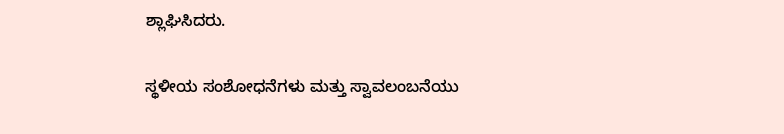ಶ್ಲಾಘಿಸಿದರು.

ಸ್ಥಳೀಯ ಸಂಶೋಧನೆಗಳು ಮತ್ತು ಸ್ವಾವಲಂಬನೆಯು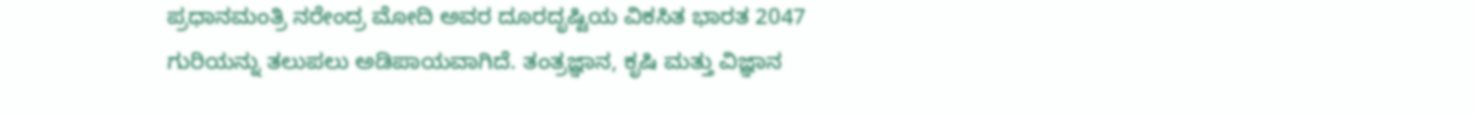ಪ್ರಧಾನಮಂತ್ರಿ ನರೇಂದ್ರ ಮೋದಿ ಅವರ ದೂರದೃಷ್ಟಿಯ ವಿಕಸಿತ ಭಾರತ 2047 ಗುರಿಯನ್ನು ತಲುಪಲು ಅಡಿಪಾಯವಾಗಿದೆ. ತಂತ್ರಜ್ಞಾನ, ಕೃಷಿ ಮತ್ತು ವಿಜ್ಞಾನ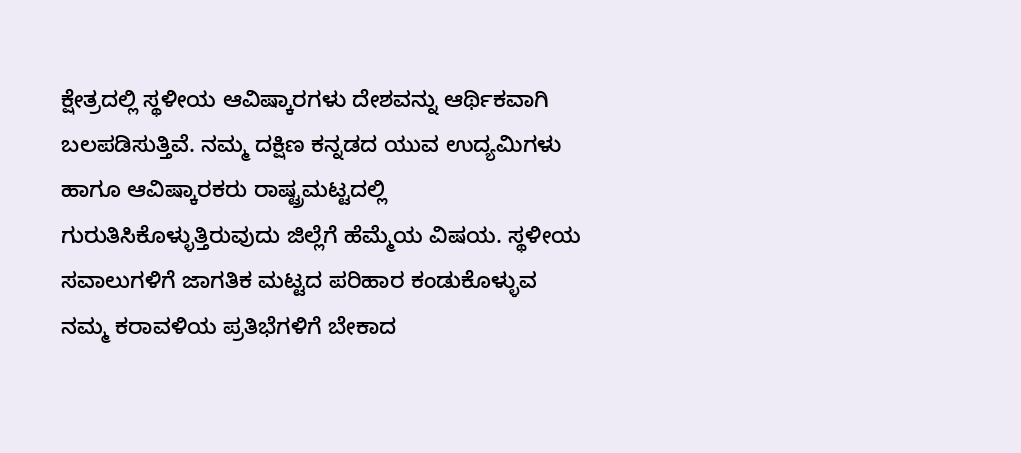ಕ್ಷೇತ್ರದಲ್ಲಿ ಸ್ಥಳೀಯ ಆವಿಷ್ಕಾರಗಳು ದೇಶವನ್ನು ಆರ್ಥಿಕವಾಗಿ ಬಲಪಡಿಸುತ್ತಿವೆ. ನಮ್ಮ ದಕ್ಷಿಣ ಕನ್ನಡದ ಯುವ ಉದ್ಯಮಿಗಳು ಹಾಗೂ ಆವಿಷ್ಕಾರಕರು ರಾಷ್ಟ್ರಮಟ್ಟದಲ್ಲಿ ಗುರುತಿಸಿಕೊಳ್ಳುತ್ತಿರುವುದು ಜಿಲ್ಲೆಗೆ ಹೆಮ್ಮೆಯ ವಿಷಯ. ಸ್ಥಳೀಯ ಸವಾಲುಗಳಿಗೆ ಜಾಗತಿಕ ಮಟ್ಟದ ಪರಿಹಾರ ಕಂಡುಕೊಳ್ಳುವ ನಮ್ಮ ಕರಾವಳಿಯ ಪ್ರತಿಭೆಗಳಿಗೆ ಬೇಕಾದ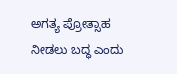ಅಗತ್ಯ ಪ್ರೋತ್ಸಾಹ ನೀಡಲು ಬದ್ಧ ಎಂದು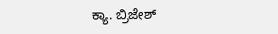ಕ್ಯಾ. ಬ್ರಿಜೇಶ್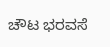ಚೌಟ ಭರವಸೆ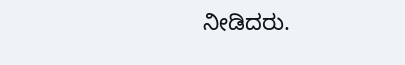ನೀಡಿದರು.